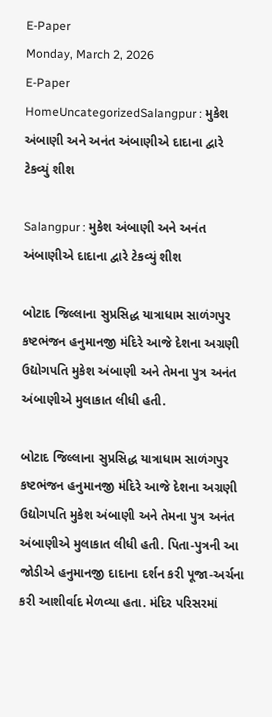E-Paper
Monday, March 2, 2026
E-Paper
HomeUncategorizedSalangpur : મુકેશ અંબાણી અને અનંત અંબાણીએ દાદાના દ્વારે ટેકવ્યું શીશ

Salangpur : મુકેશ અંબાણી અને અનંત અંબાણીએ દાદાના દ્વારે ટેકવ્યું શીશ

બોટાદ જિલ્લાના સુપ્રસિદ્ધ યાત્રાધામ સાળંગપુર કષ્ટભંજન હનુમાનજી મંદિરે આજે દેશના અગ્રણી ઉદ્યોગપતિ મુકેશ અંબાણી અને તેમના પુત્ર અનંત અંબાણીએ મુલાકાત લીધી હતી.

બોટાદ જિલ્લાના સુપ્રસિદ્ધ યાત્રાધામ સાળંગપુર કષ્ટભંજન હનુમાનજી મંદિરે આજે દેશના અગ્રણી ઉદ્યોગપતિ મુકેશ અંબાણી અને તેમના પુત્ર અનંત અંબાણીએ મુલાકાત લીધી હતી. પિતા-પુત્રની આ જોડીએ હનુમાનજી દાદાના દર્શન કરી પૂજા-અર્ચના કરી આશીર્વાદ મેળવ્યા હતા. મંદિર પરિસરમાં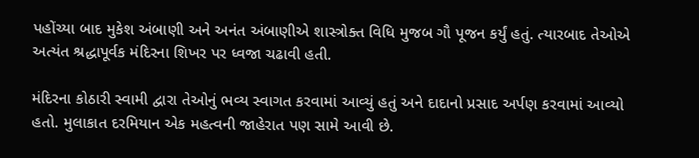પહોંચ્યા બાદ મુકેશ અંબાણી અને અનંત અંબાણીએ શાસ્ત્રોક્ત વિધિ મુજબ ગૌ પૂજન કર્યું હતું. ત્યારબાદ તેઓએ અત્યંત શ્રદ્ધાપૂર્વક મંદિરના શિખર પર ધ્વજા ચઢાવી હતી.

મંદિરના કોઠારી સ્વામી દ્વારા તેઓનું ભવ્ય સ્વાગત કરવામાં આવ્યું હતું અને દાદાનો પ્રસાદ અર્પણ કરવામાં આવ્યો હતો. મુલાકાત દરમિયાન એક મહત્વની જાહેરાત પણ સામે આવી છે.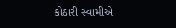કોઠારી સ્વામીએ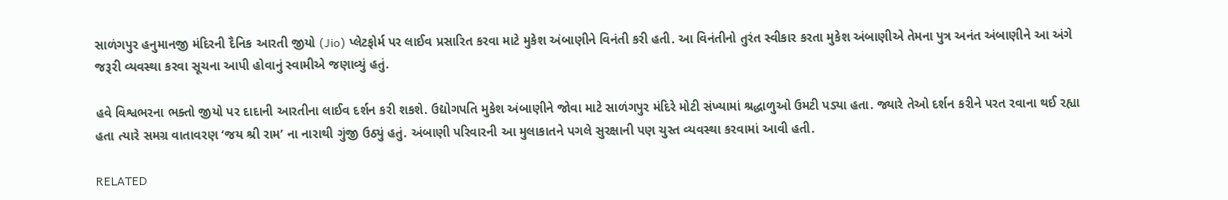સાળંગપુર હનુમાનજી મંદિરની દૈનિક આરતી જીયો (Jio) પ્લેટફોર્મ પર લાઈવ પ્રસારિત કરવા માટે મુકેશ અંબાણીને વિનંતી કરી હતી. આ વિનંતીનો તુરંત સ્વીકાર કરતા મુકેશ અંબાણીએ તેમના પુત્ર અનંત અંબાણીને આ અંગે જરૂરી વ્યવસ્થા કરવા સૂચના આપી હોવાનું સ્વામીએ જણાવ્યું હતું.

હવે વિશ્વભરના ભક્તો જીયો પર દાદાની આરતીના લાઈવ દર્શન કરી શકશે. ઉદ્યોગપતિ મુકેશ અંબાણીને જોવા માટે સાળંગપુર મંદિરે મોટી સંખ્યામાં શ્રદ્ધાળુઓ ઉમટી પડ્યા હતા. જ્યારે તેઓ દર્શન કરીને પરત રવાના થઈ રહ્યા હતા ત્યારે સમગ્ર વાતાવરણ ‘જય શ્રી રામ’ ના નારાથી ગુંજી ઉઠ્યું હતું. અંબાણી પરિવારની આ મુલાકાતને પગલે સુરક્ષાની પણ ચુસ્ત વ્યવસ્થા કરવામાં આવી હતી.

RELATED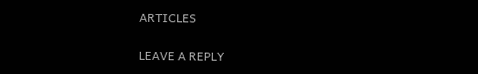ARTICLES

LEAVE A REPLY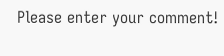Please enter your comment!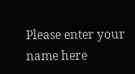Please enter your name here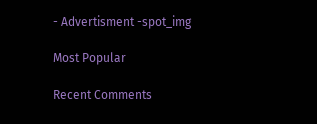- Advertisment -spot_img

Most Popular

Recent Comments